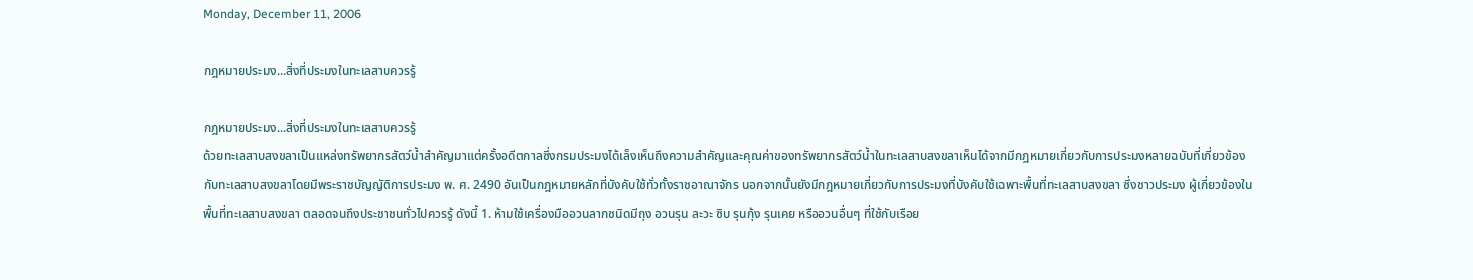Monday, December 11, 2006

กฎหมายประมง...สิ่งที่ประมงในทะเลสาบควรรู้

กฎหมายประมง...สิ่งที่ประมงในทะเลสาบควรรู้
ด้วยทะเลสาบสงขลาเป็นแหล่งทรัพยากรสัตว์น้ำสำคัญมาแต่ครั้งอดีตกาลซึ่งกรมประมงได้เล็งเห็นถึงความสำคัญและคุณค่าของทรัพยากรสัตว์น้ำในทะเลสาบสงขลาเห็นได้จากมีกฎหมายเกี่ยวกับการประมงหลายฉบับที่เกี่ยวข้องกับทะเลสาบสงขลาโดยมีพระราชบัญญัติการประมง พ. ศ. 2490 อันเป็นกฎหมายหลักที่บังคับใช้ทั่วทั้งราชอาณาจักร นอกจากนั้นยังมีกฎหมายเกี่ยวกับการประมงที่บังคับใช้เฉพาะพื้นที่ทะเลสาบสงขลา ซึ่งชาวประมง ผู้เกี่ยวข้องในพื้นที่ทะเลสาบสงขลา ตลอดจนถึงประชาชนทั่วไปควรรู้ ดังนี้ 1. ห้ามใช้เครื่องมืออวนลากชนิดมีถุง อวนรุน ละวะ ซิบ รุนกุ้ง รุนเคย หรืออวนอื่นๆ ที่ใช้กับเรือย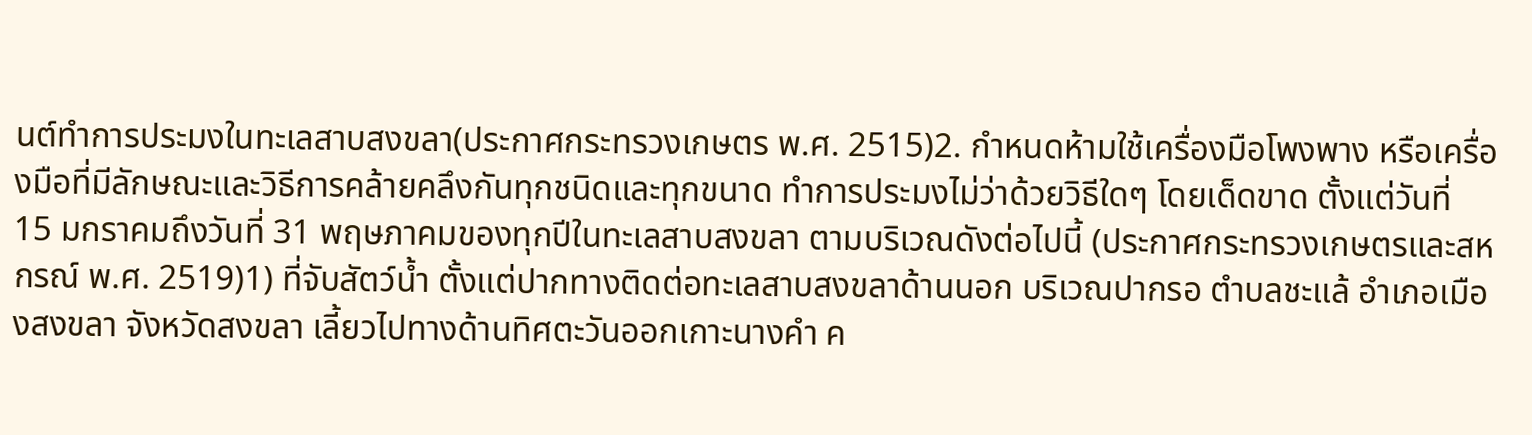นต์ทำการประมงในทะเลสาบสงขลา(ประกาศกระทรวงเกษตร พ.ศ. 2515)2. กำหนดห้ามใช้เครื่องมือโพงพาง หรือเครื่องมือที่มีลักษณะและวิธีการคล้ายคลึงกันทุกชนิดและทุกขนาด ทำการประมงไม่ว่าด้วยวิธีใดๆ โดยเด็ดขาด ตั้งแต่วันที่ 15 มกราคมถึงวันที่ 31 พฤษภาคมของทุกปีในทะเลสาบสงขลา ตามบริเวณดังต่อไปนี้ (ประกาศกระทรวงเกษตรและสหกรณ์ พ.ศ. 2519)1) ที่จับสัตว์น้ำ ตั้งแต่ปากทางติดต่อทะเลสาบสงขลาด้านนอก บริเวณปากรอ ตำบลชะแล้ อำเภอเมืองสงขลา จังหวัดสงขลา เลี้ยวไปทางด้านทิศตะวันออกเกาะนางคำ ค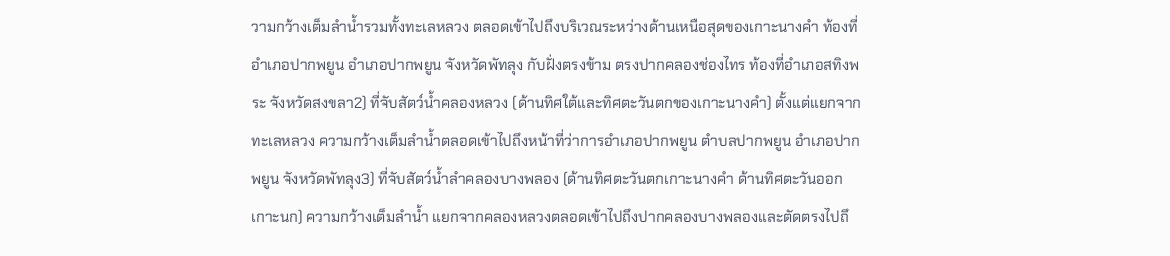วามกว้างเต็มลำน้ำรวมทั้งทะเลหลวง ตลอดเข้าไปถึงบริเวณระหว่างด้านเหนือสุดของเกาะนางคำ ท้องที่อำเภอปากพยูน อำเภอปากพยูน จังหวัดพัทลุง กับฝั่งตรงข้าม ตรงปากคลองช่องไทร ท้องที่อำเภอสทิงพระ จังหวัดสงขลา2) ที่จับสัตว์น้ำคลองหลวง (ด้านทิศใต้และทิศตะวันตกของเกาะนางคำ) ตั้งแต่แยกจากทะเลหลวง ความกว้างเต็มลำน้ำตลอดเข้าไปถึงหน้าที่ว่าการอำเภอปากพยูน ตำบลปากพยูน อำเภอปากพยูน จังหวัดพัทลุง3) ที่จับสัตว์น้ำลำคลองบางพลอง (ด้านทิศตะวันตกเกาะนางคำ ด้านทิศตะวันออกเกาะนก) ความกว้างเต็มลำน้ำ แยกจากคลองหลวงตลอดเข้าไปถึงปากคลองบางพลองและตัดตรงไปถึ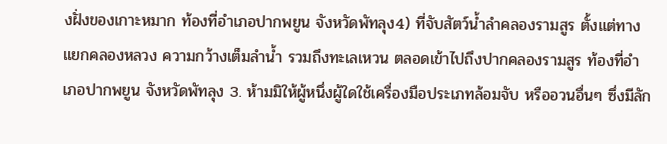งฝั่งของเกาะหมาก ท้องที่อำเภอปากพยูน จังหวัดพัทลุง4) ที่จับสัตว์น้ำลำคลองรามสูร ตั้งแต่ทางแยกคลองหลวง ความกว้างเต็มลำน้ำ รวมถึงทะเลเหวน ตลอดเข้าไปถึงปากคลองรามสูร ท้องที่อำเภอปากพยูน จังหวัดพัทลุง 3. ห้ามมิให้ผู้หนึ่งผู้ใดใช้เครื่องมือประเภทล้อมจับ หรืออวนอื่นๆ ซึ่งมีลัก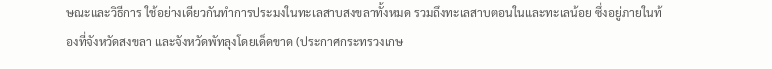ษณะและวิธีการ ใช้อย่างเดียวกันทำการประมงในทะเลสาบสงขลาทั้งหมด รวมถึงทะเลสาบตอนในและทะเลน้อย ซึ่งอยู่ภายในท้องที่จังหวัดสงขลา และจังหวัดพัทลุงโดยเด็ดขาด (ประกาศกระทรวงเกษ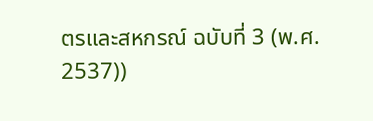ตรและสหกรณ์ ฉบับที่ 3 (พ.ศ. 2537))